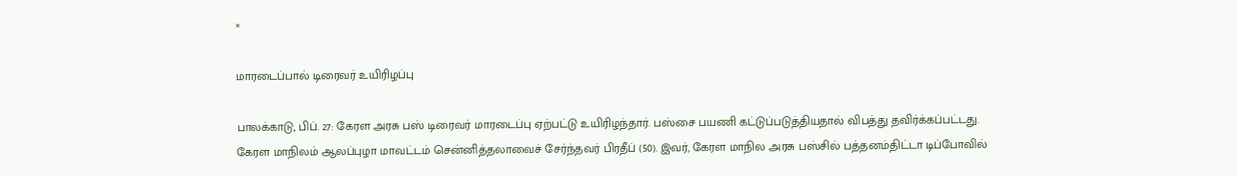×

மாரடைப்பால் டிரைவர் உயிரிழப்பு

பாலக்காடு, பிப். 27: கேரள அரசு பஸ் டிரைவர் மாரடைப்பு ஏற்பட்டு உயிரிழந்தார். பஸ்சை பயணி கட்டுப்படுத்தியதால் விபத்து தவிர்க்கப்பட்டது. கேரள மாநிலம் ஆலப்புழா மாவட்டம் சென்னித்தலாவைச் சேர்ந்தவர் பிரதீப் (50). இவர், கேரள மாநில அரசு பஸ்சில் பத்தனம்திட்டா டிப்போவில்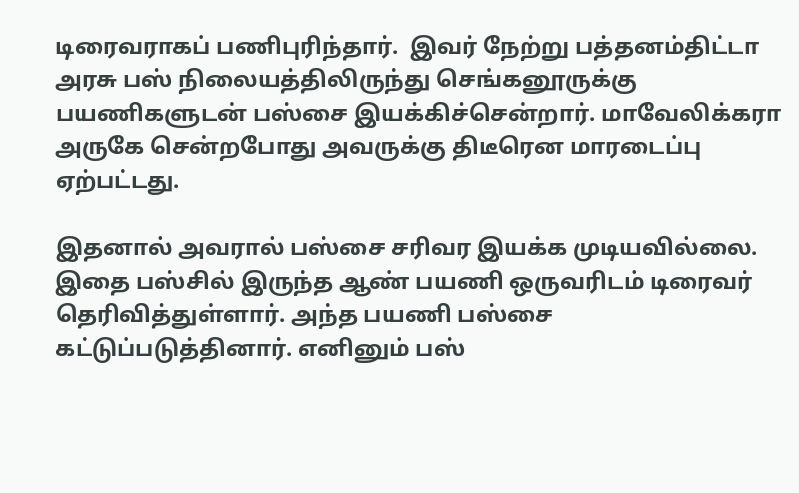டிரைவராகப் பணிபுரிந்தார்.  இவர் நேற்று பத்தனம்திட்டா அரசு பஸ் நிலையத்திலிருந்து செங்கனூருக்கு பயணிகளுடன் பஸ்சை இயக்கிச்சென்றார். மாவேலிக்கரா அருகே சென்றபோது அவருக்கு திடீரென மாரடைப்பு ஏற்பட்டது.

இதனால் அவரால் பஸ்சை சரிவர இயக்க முடியவில்லை. இதை பஸ்சில் இருந்த ஆண் பயணி ஒருவரிடம் டிரைவர் தெரிவித்துள்ளார். அந்த பயணி பஸ்சை கட்டுப்படுத்தினார். எனினும் பஸ்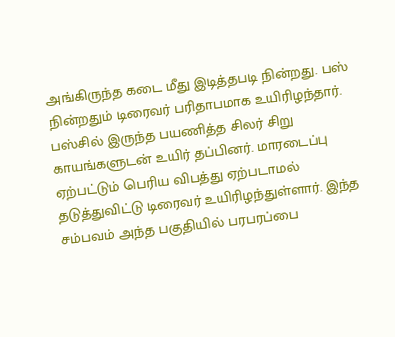அங்கிருந்த கடை மீது இடித்தபடி நின்றது. பஸ் நின்றதும் டிரைவர் பரிதாபமாக உயிரிழந்தார். பஸ்சில் இருந்த பயணித்த சிலர் சிறு காயங்களுடன் உயிர் தப்பினர். மாரடைப்பு ஏற்பட்டும் பெரிய விபத்து ஏற்படாமல் தடுத்துவிட்டு டிரைவர் உயிரிழந்துள்ளார். இந்த சம்பவம் அந்த பகுதியில் பரபரப்பை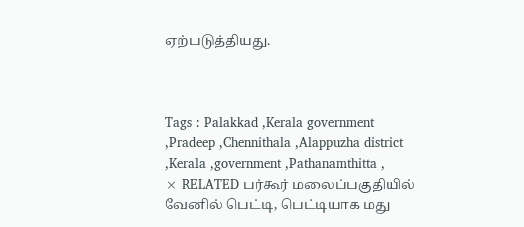ஏற்படுத்தியது.



Tags : Palakkad ,Kerala government ,Pradeep ,Chennithala ,Alappuzha district ,Kerala ,government ,Pathanamthitta ,
× RELATED பர்கூர் மலைப்பகுதியில் வேனில் பெட்டி, பெட்டியாக மது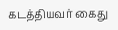கடத்தியவர் கைது